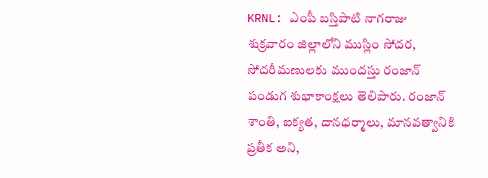KRNL: ఎంపీ బస్తిపాటి నాగరాజు శుక్రవారం జిల్లాలోని ముస్లిం సోదర, సోదరీమణులకు ముందస్తు రంజాన్ పండుగ శుభాకాంక్షలు తెలిపారు. రంజాన్ శాంతి, ఐక్యత, దానధర్మాలు, మానవత్వానికి ప్రతీక అని,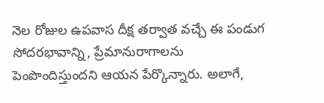నెల రోజుల ఉపవాస దీక్ష తర్వాత వచ్చే ఈ పండుగ సోదరభావాన్ని, ప్రేమానురాగాలను పెంపొందిస్తుందని ఆయన పేర్కొన్నారు. అలాగే,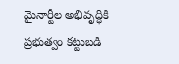మైనార్టీల అభివృద్ధికి ప్రభుత్వం కట్టుబడి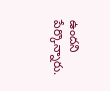ఉందని పేర్కొన్నారు.